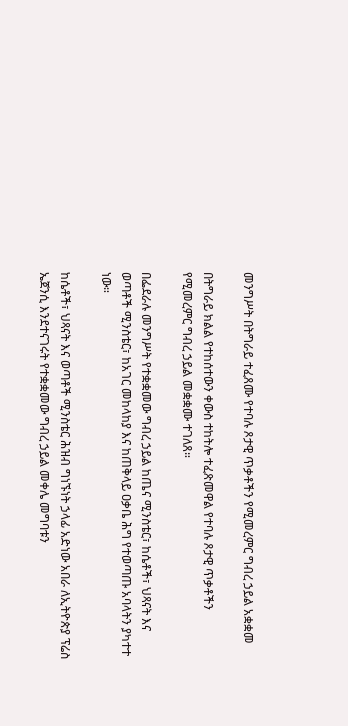መንግሥት በትግራይ ተፈጸሙ የተባሉ ጾታዊ ጥቃቶችን የሚመረምር ግብረ ኃይል አቋቋመ

በትግራይ ክልል የተከሰተውን ቀውስ ተከትሎ ተፈጽመዋል የተባሉ ጾታዊ ጥቃቶችን የሚመረምር ግብረ ኃይል መቋቋሙ ተገለጸ።

በፌደራሉ መንግሥት የተቋቋመው ግብረ ኃይል ከጤና ሚንስቴር፣ ከሴቶች፣ ህጻናት እና ወጣቶች ሚንስቴር፣ ከአገር መከላከያ እና ከጠቅላይ ዐቃቤ ሕግ የተወጣጡ አባላትን ያካተተ ነው።

ከሴቶች፣ ህጻናት እና ወጣቶች ሚንስቴር ሕዝብ ግነኙነት ኃላፊ አድነው አበራ ለኢትዮጵያ ፕሬስ ኤጀንሲ እንደተናገሩት የተቋቋመው ግብረ ኃይል መቀሌ መግባቱን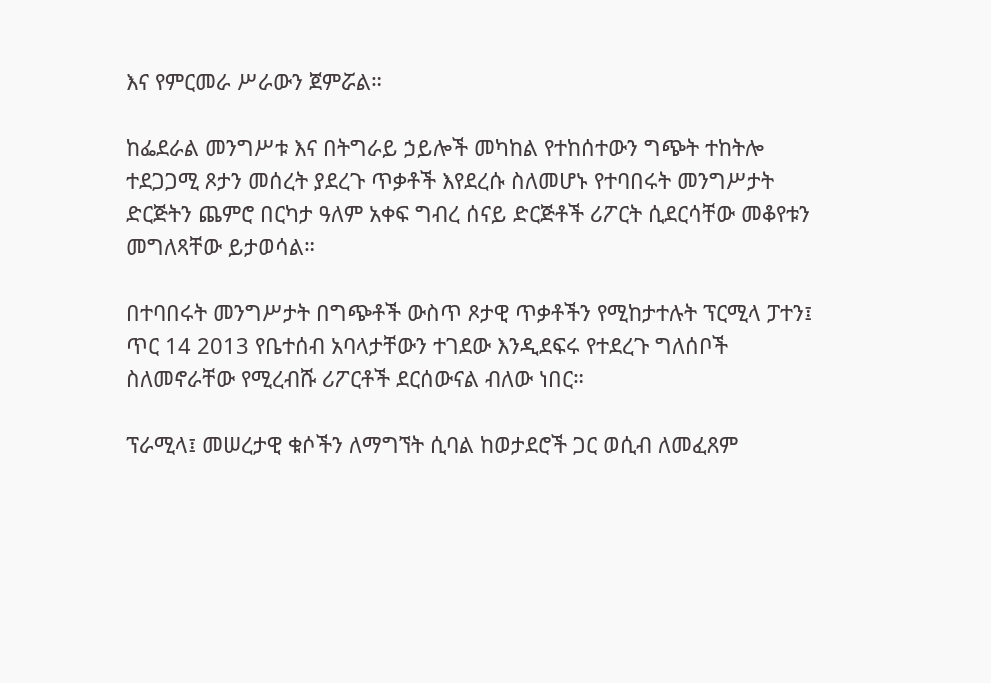እና የምርመራ ሥራውን ጀምሯል።

ከፌደራል መንግሥቱ እና በትግራይ ኃይሎች መካከል የተከሰተውን ግጭት ተከትሎ ተደጋጋሚ ጾታን መሰረት ያደረጉ ጥቃቶች እየደረሱ ስለመሆኑ የተባበሩት መንግሥታት ድርጅትን ጨምሮ በርካታ ዓለም አቀፍ ግብረ ሰናይ ድርጅቶች ሪፖርት ሲደርሳቸው መቆየቱን መግለጻቸው ይታወሳል።

በተባበሩት መንግሥታት በግጭቶች ውስጥ ጾታዊ ጥቃቶችን የሚከታተሉት ፕርሚላ ፓተን፤ ጥር 14 2013 የቤተሰብ አባላታቸውን ተገደው እንዲደፍሩ የተደረጉ ግለሰቦች ስለመኖራቸው የሚረብሹ ሪፖርቶች ደርሰውናል ብለው ነበር።

ፕራሚላ፤ መሠረታዊ ቁሶችን ለማግኘት ሲባል ከወታደሮች ጋር ወሲብ ለመፈጸም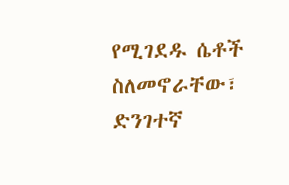የሚገደዱ ሴቶች ስለመኖራቸው፣ ድንገተኛ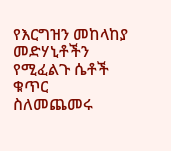የእርግዝን መከላከያ መድሃኒቶችን የሚፈልጉ ሴቶች ቁጥር ስለመጨመሩ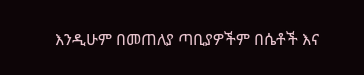እንዲሁም በመጠለያ ጣቢያዎችም በሴቶች እና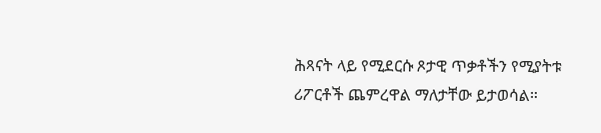ሕጻናት ላይ የሚደርሱ ጾታዊ ጥቃቶችን የሚያትቱ ሪፖርቶች ጨምረዋል ማለታቸው ይታወሳል።